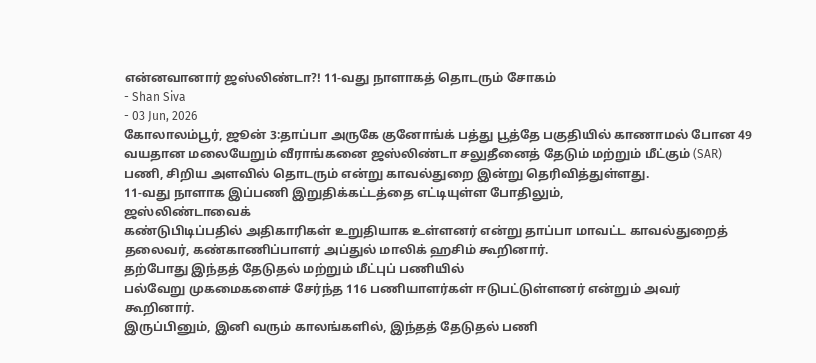என்னவானார் ஜஸ்லிண்டா?! 11-வது நாளாகத் தொடரும் சோகம்
- Shan Siva
- 03 Jun, 2026
கோலாலம்பூர், ஜூன் 3:தாப்பா அருகே குனோங்க் பத்து பூத்தே பகுதியில் காணாமல் போன 49 வயதான மலையேறும் வீராங்கனை ஜஸ்லிண்டா சலுதீனைத் தேடும் மற்றும் மீட்கும் (SAR) பணி, சிறிய அளவில் தொடரும் என்று காவல்துறை இன்று தெரிவித்துள்ளது.
11-வது நாளாக இப்பணி இறுதிக்கட்டத்தை எட்டியுள்ள போதிலும்,
ஜஸ்லிண்டாவைக்
கண்டுபிடிப்பதில் அதிகாரிகள் உறுதியாக உள்ளனர் என்று தாப்பா மாவட்ட காவல்துறைத்
தலைவர், கண்காணிப்பாளர் அப்துல் மாலிக் ஹசிம் கூறினார்.
தற்போது இந்தத் தேடுதல் மற்றும் மீட்புப் பணியில்
பல்வேறு முகமைகளைச் சேர்ந்த 116 பணியாளர்கள் ஈடுபட்டுள்ளனர் என்றும் அவர்
கூறினார்.
இருப்பினும், இனி வரும் காலங்களில், இந்தத் தேடுதல் பணி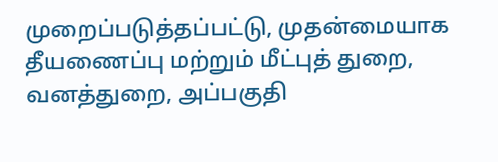முறைப்படுத்தப்பட்டு, முதன்மையாக தீயணைப்பு மற்றும் மீட்புத் துறை, வனத்துறை, அப்பகுதி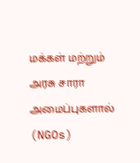மக்கள் மற்றும் அரசு சாரா அமைப்புகளால் (NGOs)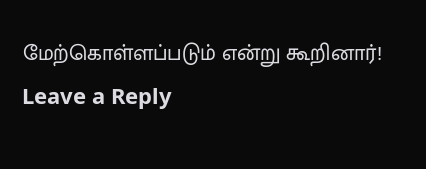மேற்கொள்ளப்படும் என்று கூறினார்!
Leave a Reply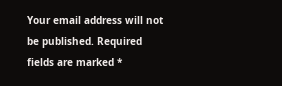Your email address will not be published. Required fields are marked *